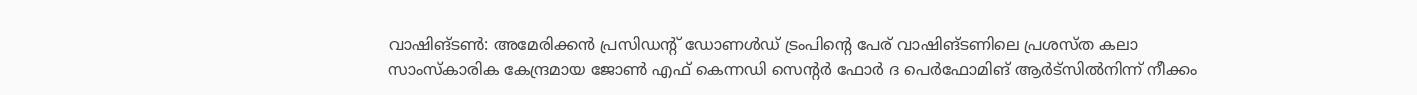വാഷിങ്ടൺ: അമേരിക്കൻ പ്രസിഡന്റ് ഡോണൾഡ് ട്രംപിന്റെ പേര് വാഷിങ്ടണിലെ പ്രശസ്ത കലാ സാംസ്കാരിക കേന്ദ്രമായ ജോൺ എഫ് കെന്നഡി സെന്റർ ഫോർ ദ പെർഫോമിങ് ആർട്സിൽനിന്ന് നീക്കം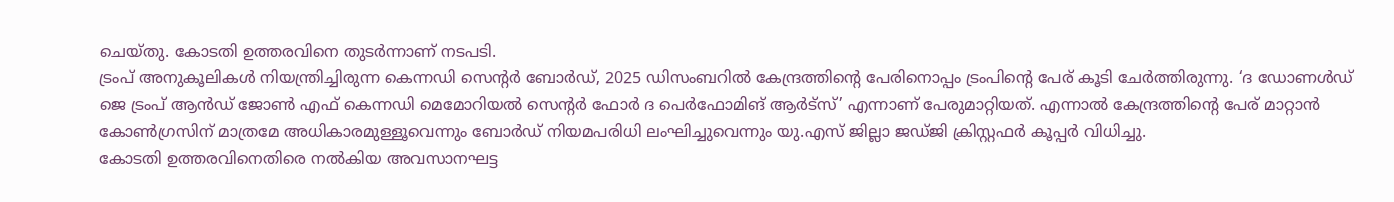ചെയ്തു. കോടതി ഉത്തരവിനെ തുടർന്നാണ് നടപടി.
ട്രംപ് അനുകൂലികൾ നിയന്ത്രിച്ചിരുന്ന കെന്നഡി സെന്റർ ബോർഡ്, 2025 ഡിസംബറിൽ കേന്ദ്രത്തിന്റെ പേരിനൊപ്പം ട്രംപിന്റെ പേര് കൂടി ചേർത്തിരുന്നു. ‘ദ ഡോണൾഡ് ജെ ട്രംപ് ആൻഡ് ജോൺ എഫ് കെന്നഡി മെമോറിയൽ സെന്റർ ഫോർ ദ പെർഫോമിങ് ആർട്സ്’ എന്നാണ് പേരുമാറ്റിയത്. എന്നാൽ കേന്ദ്രത്തിന്റെ പേര് മാറ്റാൻ കോൺഗ്രസിന് മാത്രമേ അധികാരമുള്ളൂവെന്നും ബോർഡ് നിയമപരിധി ലംഘിച്ചുവെന്നും യു.എസ് ജില്ലാ ജഡ്ജി ക്രിസ്റ്റഫർ കൂപ്പർ വിധിച്ചു.
കോടതി ഉത്തരവിനെതിരെ നൽകിയ അവസാനഘട്ട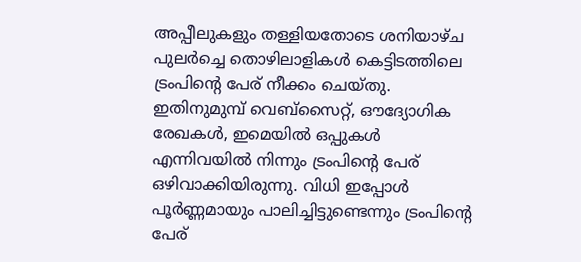അപ്പീലുകളും തള്ളിയതോടെ ശനിയാഴ്ച പുലർച്ചെ തൊഴിലാളികൾ കെട്ടിടത്തിലെ ട്രംപിന്റെ പേര് നീക്കം ചെയ്തു. ഇതിനുമുമ്പ് വെബ്സൈറ്റ്, ഔദ്യോഗിക രേഖകൾ, ഇമെയിൽ ഒപ്പുകൾ എന്നിവയിൽ നിന്നും ട്രംപിന്റെ പേര് ഒഴിവാക്കിയിരുന്നു. വിധി ഇപ്പോൾ പൂർണ്ണമായും പാലിച്ചിട്ടുണ്ടെന്നും ട്രംപിന്റെ പേര്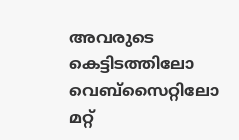അവരുടെ കെട്ടിടത്തിലോ വെബ്സൈറ്റിലോ മറ്റ്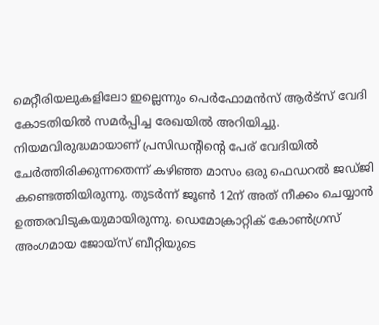മെറ്റീരിയലുകളിലോ ഇല്ലെന്നും പെർഫോമൻസ് ആർട്സ് വേദി കോടതിയിൽ സമർപ്പിച്ച രേഖയിൽ അറിയിച്ചു.
നിയമവിരുദ്ധമായാണ് പ്രസിഡന്റിന്റെ പേര് വേദിയിൽ ചേർത്തിരിക്കുന്നതെന്ന് കഴിഞ്ഞ മാസം ഒരു ഫെഡറൽ ജഡ്ജി കണ്ടെത്തിയിരുന്നു. തുടർന്ന് ജൂൺ 12ന് അത് നീക്കം ചെയ്യാൻ ഉത്തരവിടുകയുമായിരുന്നു. ഡെമോക്രാറ്റിക് കോൺഗ്രസ് അംഗമായ ജോയ്സ് ബീറ്റിയുടെ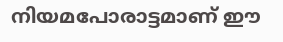നിയമപോരാട്ടമാണ് ഈ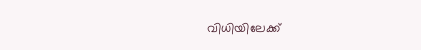വിധിയിലേക്ക്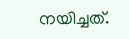നയിച്ചത്.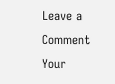Leave a Comment
Your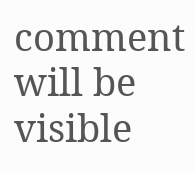comment will be visible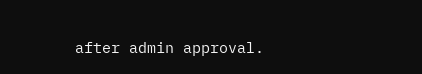after admin approval.